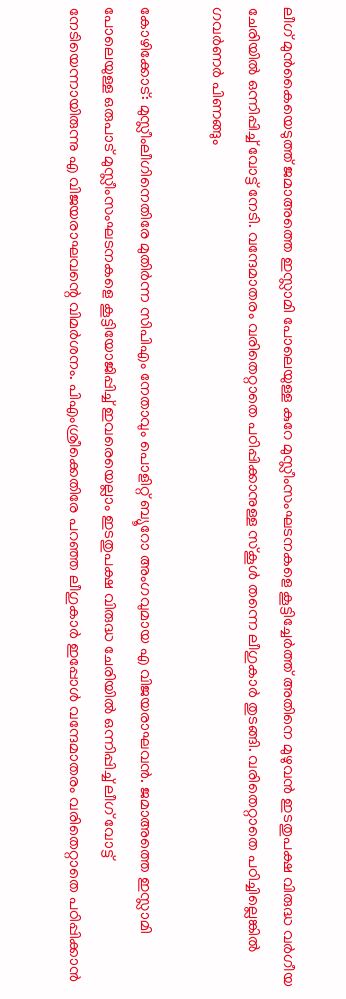ലീഗ് മുൻകൈയെടുത്ത് ജമാഅത്തെ ഇസ്ലാമി പോലെയുള്ള കുറേ മുസ്ലീംസംഘടനകളെ കൂട്ടിച്ചേർത്ത് അതിനെ മുഴുവൻ ഇടതുപക്ഷ വിരുദ്ധ വർഗീയ ചേരിയിൽ ഒന്നിപ്പിച്ച് വോട്ട് നേടി. വന്ദേമാതരം വരിതെറ്റാതെ പഠിപ്പിക്കാനുള്ള സ്കൂൾ തന്നെ ലീഗുകാർ തുടങ്ങി. വരിതെറ്റാതെ പഠിച്ചില്ലെങ്കിൽ ഗവർണർ പിണങ്ങും

കോഴിക്കോട്: മുസ്ലീംലീഗിനെതിരേ മുതിർന്ന സിപിഎം നേതാവും പൊളിറ്റ് ബ്യൂറോ അംഗവുമായ എ വിജയരാഘവൻ. ജമാഅത്തെ ഇസ്ലാമി പോലെയുള്ള ഒരുപാട് മുസ്ലീംസംഘടനകളെ കൂട്ടിയോജിപ്പിച്ച് ഇവരെയെല്ലാം ഇടതുപക്ഷ വിരുദ്ധ ചേരിയിൽ ഒന്നിപ്പിച്ച് ലീഗ് വോട്ട് നേടിയെന്നായിരുന്നു എ വിജയരാഘവന്റെ വിമർശനം. പിഎംശ്രീക്കെതിരേ പറഞ്ഞ ലീഗുകാർ ഇപ്പോൾ വന്ദേമാതരം വരിതെറ്റാതെ പഠിപ്പിക്കാൻ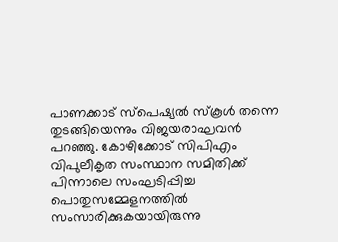പാണക്കാട് സ്പെഷ്യൽ സ്കൂൾ തന്നെ തുടങ്ങിയെന്നും വിജയരാഘവൻ പറഞ്ഞു. കോഴിക്കോട് സിപിഎം വിപുലീകൃത സംസ്ഥാന സമിതിക്ക് പിന്നാലെ സംഘടിപ്പിച്ച പൊതുസമ്മേളനത്തിൽ സംസാരിക്കുകയായിരുന്നു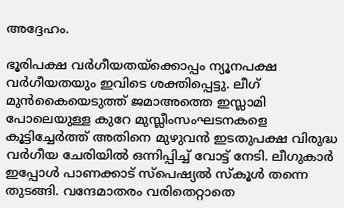അദ്ദേഹം.

ഭൂരിപക്ഷ വർഗീയതയ്ക്കൊപ്പം ന്യൂനപക്ഷ വർഗീയതയും ഇവിടെ ശക്തിപ്പെട്ടു. ലീഗ് മുൻകൈയെടുത്ത് ജമാഅത്തെ ഇസ്ലാമി പോലെയുള്ള കുറേ മുസ്ലീംസംഘടനകളെ കൂട്ടിച്ചേർത്ത് അതിനെ മുഴുവൻ ഇടതുപക്ഷ വിരുദ്ധ വർഗീയ ചേരിയിൽ ഒന്നിപ്പിച്ച് വോട്ട് നേടി. ലീഗുകാ‍‍‌ർ ഇപ്പോൾ പാണക്കാട് സ്പെഷ്യൽ സ്കൂൾ തന്നെ തുടങ്ങി. വന്ദേമാതരം വരിതെറ്റാതെ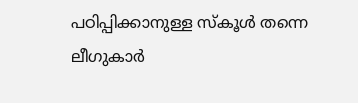പഠിപ്പിക്കാനുള്ള സ്കൂൾ തന്നെ ലീഗുകാർ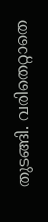തുടങ്ങി. വരിതെറ്റാതെ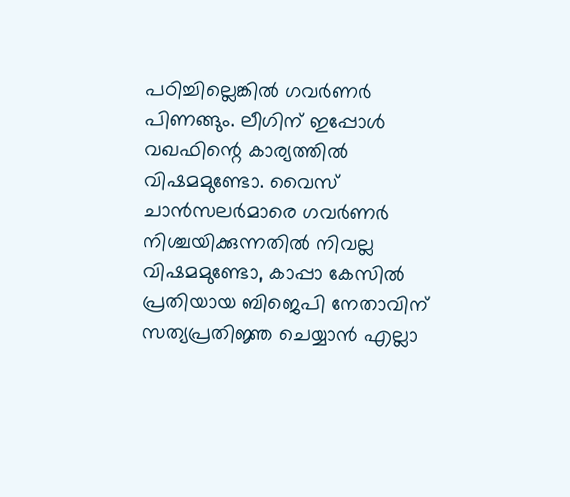പഠിച്ചില്ലെങ്കിൽ ഗവർണർ പിണങ്ങും. ലീഗിന് ഇപ്പോൾ വഖഫിന്റെ കാര്യത്തിൽ വിഷമമുണ്ടോ. വൈസ് ചാൻസലർമാരെ ഗവ‍ർണർ നിശ്ചയിക്കുന്നതിൽ നിവല്ല വിഷമമുണ്ടോ, കാപ്പാ കേസിൽ പ്രതിയായ ബിജെപി നേതാവിന് സത്യപ്രതിജ്ഞ ചെയ്യാൻ എല്ലാ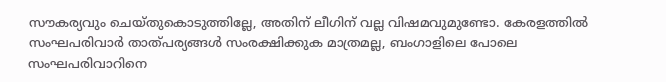സൗകര്യവും ചെയ്തുകൊടുത്തില്ലേ, അതിന് ലീഗിന് വല്ല വിഷമവുമുണ്ടോ. കേരളത്തിൽ സംഘപരിവാ‍ർ താത്പര്യങ്ങൾ സംരക്ഷിക്കുക മാത്രമല്ല, ബംഗാളിലെ പോലെ സംഘപരിവാറിനെ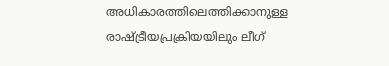അധികാരത്തിലെത്തിക്കാനുള്ള രാഷ്ട്രീയപ്രക്രിയയിലും ലീഗ്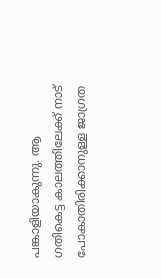പങ്കാളിയാകുന്നു. ആ ഗതികെട്ട കാലത്തിലേക്ക് നാട് പോകാതിരിക്കാനുള്ള ജാഗ്രത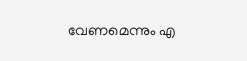വേണമെന്നും എ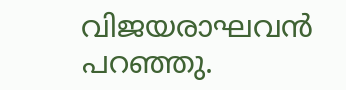വിജയരാഘവൻ പറഞ്ഞു.